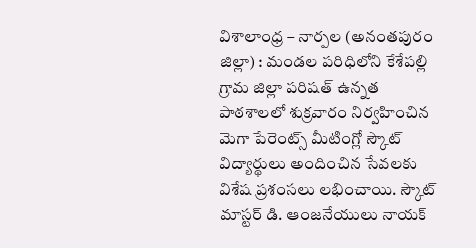విశాలాంధ్ర – నార్పల (అనంతపురం జిల్లా) : మండల పరిధిలోని కేశేపల్లి గ్రామ జిల్లా పరిషత్ ఉన్నత పాఠశాలలో శుక్రవారం నిర్వహించిన మెగా పేరెంట్స్ మీటింగ్లో స్కౌట్ విద్యార్థులు అందించిన సేవలకు విశేష ప్రశంసలు లభించాయి. స్కౌట్ మాస్టర్ డి. ఆంజనేయులు నాయక్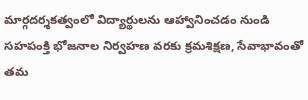మార్గదర్శకత్వంలో విద్యార్థులను ఆహ్వానించడం నుండి సహపంక్తి భోజనాల నిర్వహణ వరకు క్రమశిక్షణ, సేవాభావంతో తమ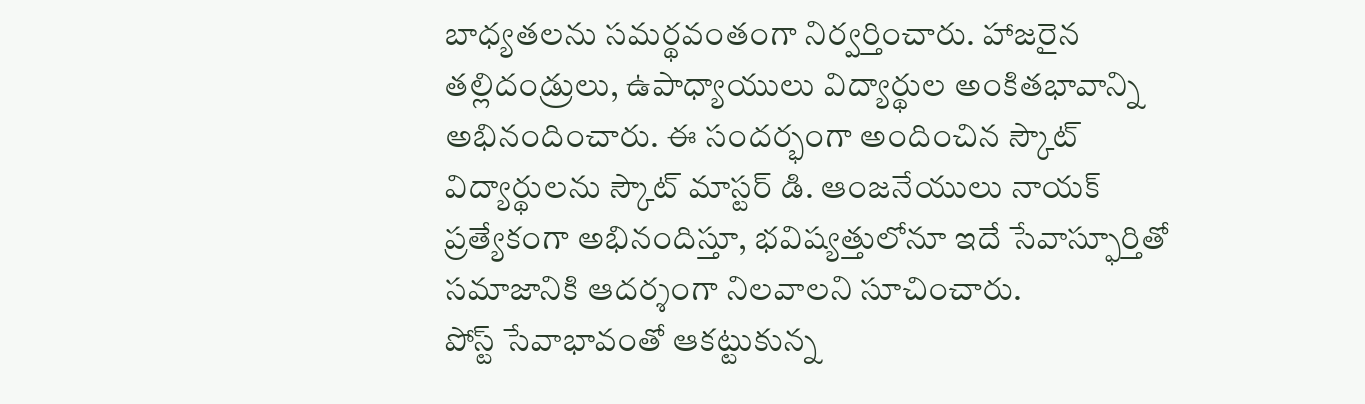బాధ్యతలను సమర్థవంతంగా నిర్వర్తించారు. హాజరైన తల్లిదండ్రులు, ఉపాధ్యాయులు విద్యార్థుల అంకితభావాన్ని అభినందించారు. ఈ సందర్భంగా అందించిన స్కౌట్ విద్యార్థులను స్కౌట్ మాస్టర్ డి. ఆంజనేయులు నాయక్ ప్రత్యేకంగా అభినందిస్తూ, భవిష్యత్తులోనూ ఇదే సేవాస్ఫూర్తితో సమాజానికి ఆదర్శంగా నిలవాలని సూచించారు.
పోస్ట్ సేవాభావంతో ఆకట్టుకున్న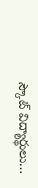స్కౌట్ విద్యార్థులు…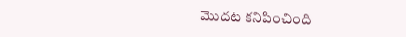మొదట కనిపించింది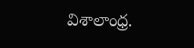విశాలాంధ్ర.